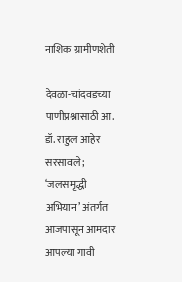नाशिक ग्रामीणशेती

देवळा-चांदवडच्या पाणीप्रश्नासाठी आ. डॉ. राहुल आहेर सरसावले; ‘जलसमृद्धी अभियान’ अंतर्गत आजपासून आमदार आपल्या गावी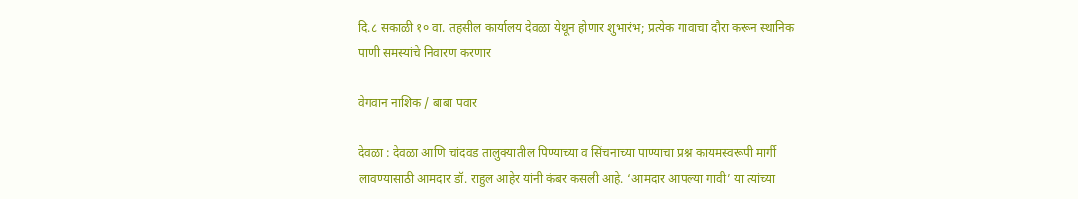दि.८ सकाळी १० वा. तहसील कार्यालय देवळा येथून होणार शुभारंभ; प्रत्येक गावाचा दौरा करून स्थानिक पाणी समस्यांचे निवारण करणार

वेगवान नाशिक / बाबा पवार

देवळा : देवळा आणि चांदवड तालुक्यातील पिण्याच्या व सिंचनाच्या पाण्याचा प्रश्न कायमस्वरूपी मार्गी लावण्यासाठी आमदार डॉ. राहुल आहेर यांनी कंबर कसली आहे. ‘आमदार आपल्या गावी’ या त्यांच्या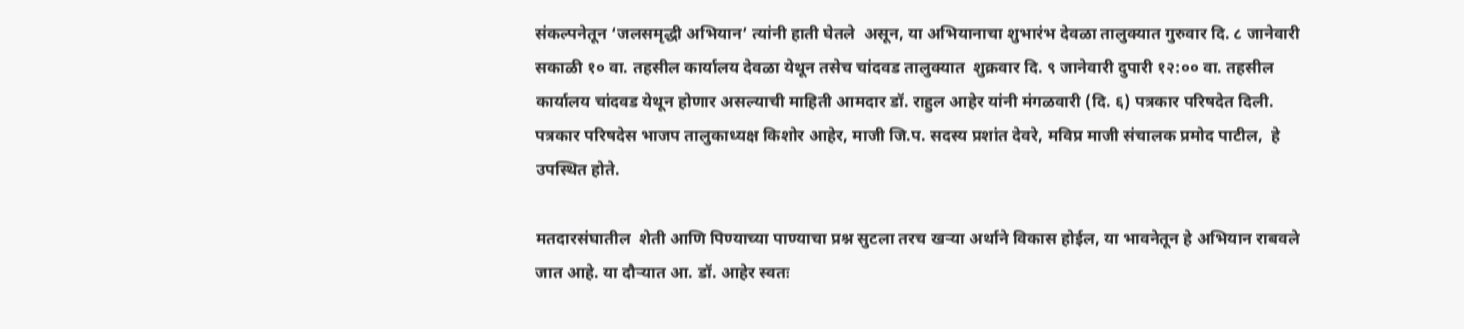संकल्पनेतून ‘जलसमृद्धी अभियान’ त्यांनी हाती घेतले  असून, या अभियानाचा शुभारंभ देवळा तालुक्यात गुरुवार दि. ८ जानेवारी सकाळी १० वा. तहसील कार्यालय देवळा येथून तसेच चांदवड तालुक्यात  शुक्रवार दि. ९ जानेवारी दुपारी १२:०० वा. तहसील कार्यालय चांदवड येथून होणार असल्याची माहिती आमदार डॉ. राहुल आहेर यांनी मंगळवारी (दि. ६) पत्रकार परिषदेत दिली. पत्रकार परिषदेस भाजप तालुकाध्यक्ष किशोर आहेर, माजी जि.प. सदस्य प्रशांत देवरे, मविप्र माजी संचालक प्रमोद पाटील,  हे उपस्थित होते.

मतदारसंघातील  शेती आणि पिण्याच्या पाण्याचा प्रश्न सुटला तरच खऱ्या अर्थाने विकास होईल, या भावनेतून हे अभियान राबवले जात आहे. या दौऱ्यात आ. डॉ. आहेर स्वतः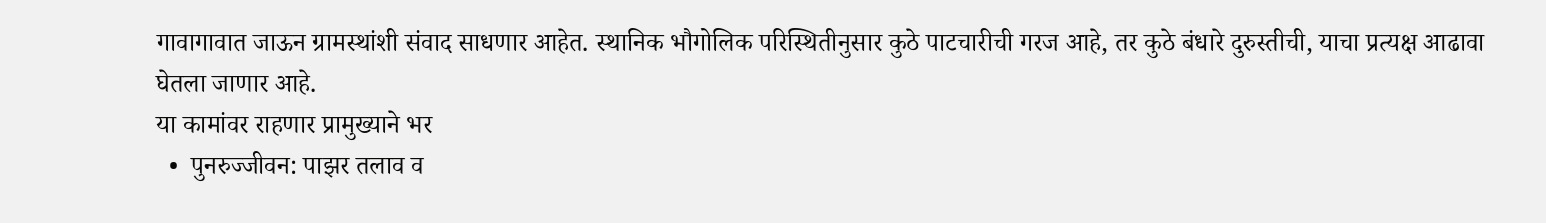गावागावात जाऊन ग्रामस्थांशी संवाद साधणार आहेत. स्थानिक भौगोलिक परिस्थितीनुसार कुठे पाटचारीची गरज आहे, तर कुठे बंधारे दुरुस्तीची, याचा प्रत्यक्ष आढावा घेतला जाणार आहे.
या कामांवर राहणार प्रामुख्याने भर
  •  पुनरुज्जीवन: पाझर तलाव व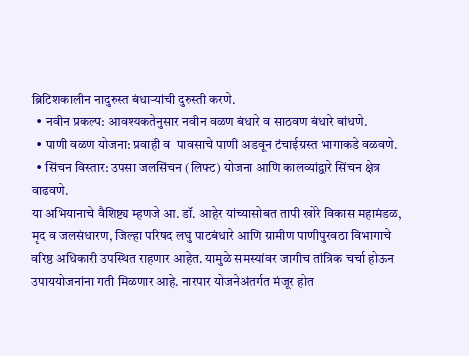ब्रिटिशकालीन नादुरुस्त बंधाऱ्यांची दुरुस्ती करणे.
  • नवीन प्रकल्प: आवश्यकतेनुसार नवीन वळण बंधारे व साठवण बंधारे बांधणे.
  • पाणी वळण योजना: प्रवाही व  पावसाचे पाणी अडवून टंचाईग्रस्त भागाकडे वळवणे.
  • सिंचन विस्तार: उपसा जलसिंचन (लिफ्ट) योजना आणि कालव्यांद्वारे सिंचन क्षेत्र वाढवणे.
या अभियानाचे वैशिष्ट्य म्हणजे आ. डॉ. आहेर यांच्यासोबत तापी खोरे विकास महामंडळ, मृद व जलसंधारण, जिल्हा परिषद लघु पाटबंधारे आणि ग्रामीण पाणीपुरवठा विभागाचे वरिष्ठ अधिकारी उपस्थित राहणार आहेत. यामुळे समस्यांवर जागीच तांत्रिक चर्चा होऊन उपाययोजनांना गती मिळणार आहे. नारपार योजनेअंतर्गत मंजूर होत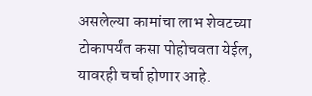असलेल्या कामांचा लाभ शेवटच्या टोकापर्यंत कसा पोहोचवता येईल, यावरही चर्चा होणार आहे.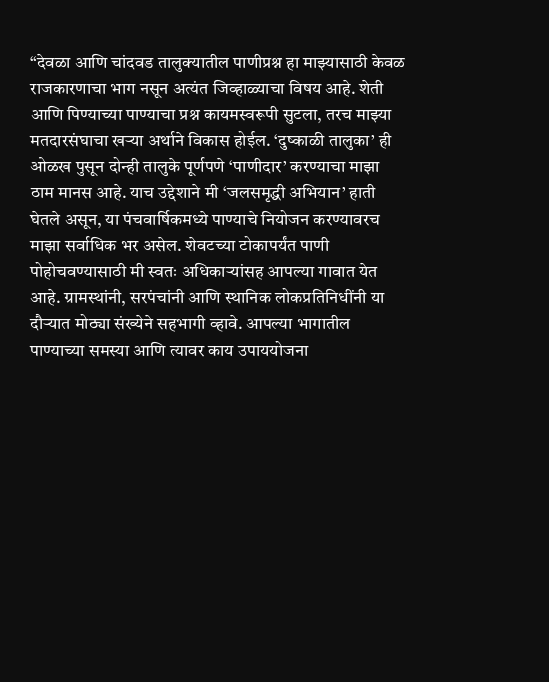“देवळा आणि चांदवड तालुक्यातील पाणीप्रश्न हा माझ्यासाठी केवळ राजकारणाचा भाग नसून अत्यंत जिव्हाळ्याचा विषय आहे. शेती आणि पिण्याच्या पाण्याचा प्रश्न कायमस्वरूपी सुटला, तरच माझ्या मतदारसंघाचा खऱ्या अर्थाने विकास होईल. ‘दुष्काळी तालुका’ ही ओळख पुसून दोन्ही तालुके पूर्णपणे ‘पाणीदार’ करण्याचा माझा ठाम मानस आहे. याच उद्देशाने मी ‘जलसमृद्धी अभियान’ हाती घेतले असून, या पंचवार्षिकमध्ये पाण्याचे नियोजन करण्यावरच माझा सर्वाधिक भर असेल. शेवटच्या टोकापर्यंत पाणी पोहोचवण्यासाठी मी स्वतः अधिकाऱ्यांसह आपल्या गावात येत आहे. ग्रामस्थांनी, सरपंचांनी आणि स्थानिक लोकप्रतिनिधींनी या दौऱ्यात मोठ्या संख्येने सहभागी व्हावे. आपल्या भागातील पाण्याच्या समस्या आणि त्यावर काय उपाययोजना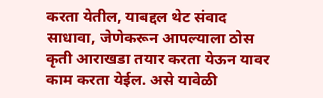करता येतील, याबद्दल थेट संवाद साधावा, जेणेकरून आपल्याला ठोस कृती आराखडा तयार करता येऊन यावर काम करता येईल. असे यावेळी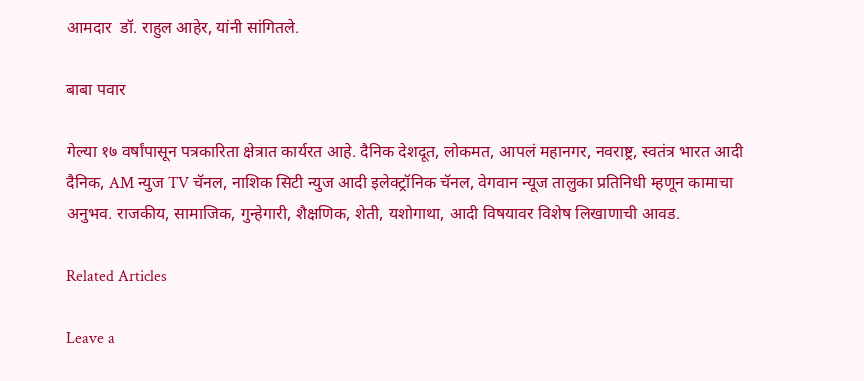आमदार  डॉ. राहुल आहेर, यांनी सांगितले.

बाबा पवार

गेल्या १७ वर्षांपासून पत्रकारिता क्षेत्रात कार्यरत आहे. दैनिक देशदूत, लोकमत, आपलं महानगर, नवराष्ट्र, स्वतंत्र भारत आदी दैनिक, AM न्युज TV चॅनल, नाशिक सिटी न्युज आदी इलेक्ट्रॉनिक चॅनल, वेगवान न्यूज तालुका प्रतिनिधी म्हणून कामाचा अनुभव. राजकीय, सामाजिक, गुन्हेगारी, शैक्षणिक, शेती, यशोगाथा, आदी विषयावर विशेष लिखाणाची आवड.

Related Articles

Leave a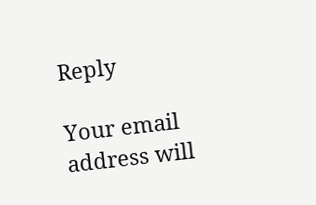Reply

Your email address will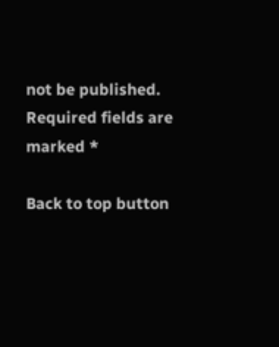not be published. Required fields are marked *

Back to top button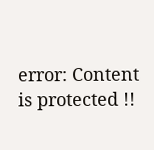error: Content is protected !!